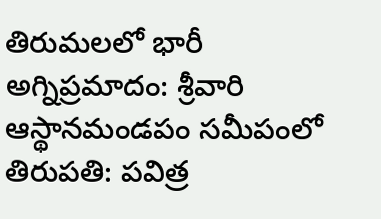తిరుమలలో భారీ అగ్నిప్రమాదం: శ్రీవారి ఆస్థానమండపం సమీపంలో
తిరుపతి: పవిత్ర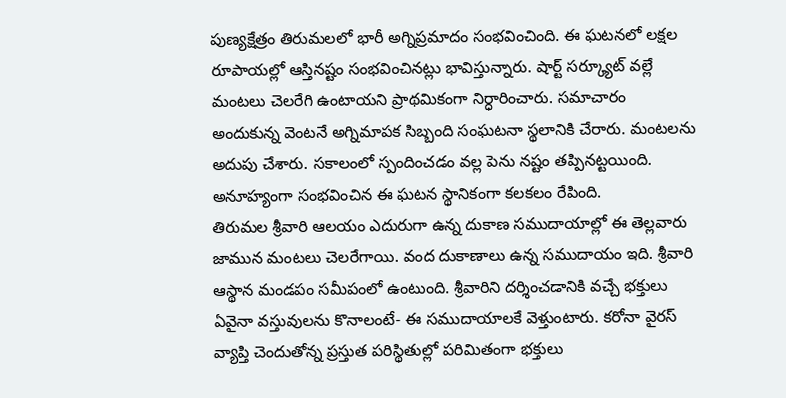పుణ్యక్షేత్రం తిరుమలలో భారీ అగ్నిప్రమాదం సంభవించింది. ఈ ఘటనలో లక్షల రూపాయల్లో ఆస్తినష్టం సంభవించినట్లు భావిస్తున్నారు. షార్ట్ సర్క్యూట్ వల్లే మంటలు చెలరేగి ఉంటాయని ప్రాథమికంగా నిర్ధారించారు. సమాచారం అందుకున్న వెంటనే అగ్నిమాపక సిబ్బంది సంఘటనా స్థలానికి చేరారు. మంటలను అదుపు చేశారు. సకాలంలో స్పందించడం వల్ల పెను నష్టం తప్పినట్టయింది. అనూహ్యంగా సంభవించిన ఈ ఘటన స్థానికంగా కలకలం రేపింది.
తిరుమల శ్రీవారి ఆలయం ఎదురుగా ఉన్న దుకాణ సముదాయాల్లో ఈ తెల్లవారు జామున మంటలు చెలరేగాయి. వంద దుకాణాలు ఉన్న సముదాయం ఇది. శ్రీవారి ఆస్థాన మండపం సమీపంలో ఉంటుంది. శ్రీవారిని దర్శించడానికి వచ్చే భక్తులు ఏవైనా వస్తువులను కొనాలంటే- ఈ సముదాయాలకే వెళ్తుంటారు. కరోనా వైరస్ వ్యాప్తి చెందుతోన్న ప్రస్తుత పరిస్థితుల్లో పరిమితంగా భక్తులు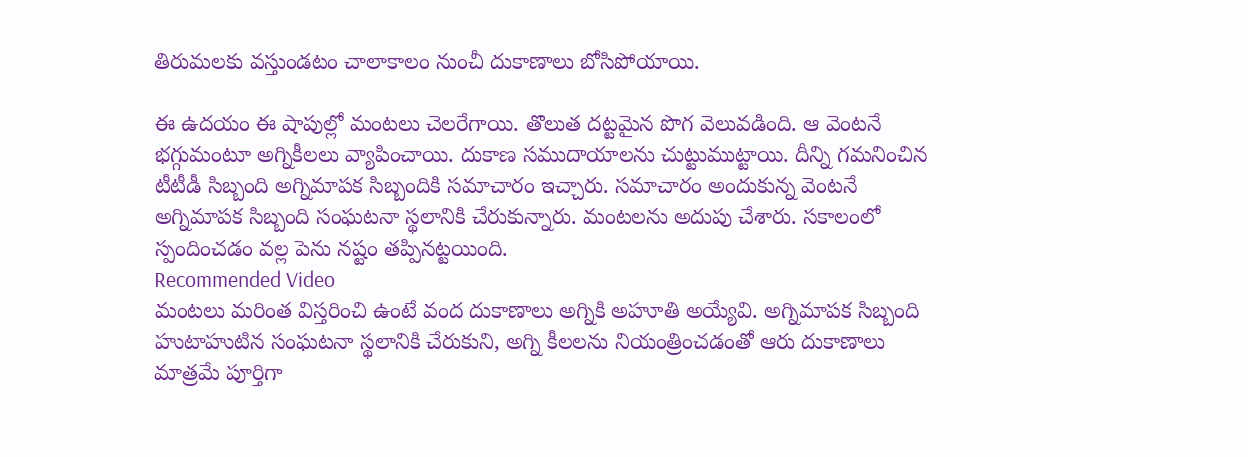తిరుమలకు వస్తుండటం చాలాకాలం నుంచీ దుకాణాలు బోసిపోయాయి.

ఈ ఉదయం ఈ షాపుల్లో మంటలు చెలరేగాయి. తొలుత దట్టమైన పొగ వెలువడింది. ఆ వెంటనే భగ్గుమంటూ అగ్నికీలలు వ్యాపించాయి. దుకాణ సముదాయాలను చుట్టుముట్టాయి. దీన్ని గమనించిన టీటీడీ సిబ్బంది అగ్నిమాపక సిబ్బందికి సమాచారం ఇచ్చారు. సమాచారం అందుకున్న వెంటనే అగ్నిమాపక సిబ్బంది సంఘటనా స్థలానికి చేరుకున్నారు. మంటలను అదుపు చేశారు. సకాలంలో స్పందించడం వల్ల పెను నష్టం తప్పినట్టయింది.
Recommended Video
మంటలు మరింత విస్తరించి ఉంటే వంద దుకాణాలు అగ్నికి అహూతి అయ్యేవి. అగ్నిమాపక సిబ్బంది హుటాహుటిన సంఘటనా స్థలానికి చేరుకుని, అగ్ని కీలలను నియంత్రించడంతో ఆరు దుకాణాలు మాత్రమే పూర్తిగా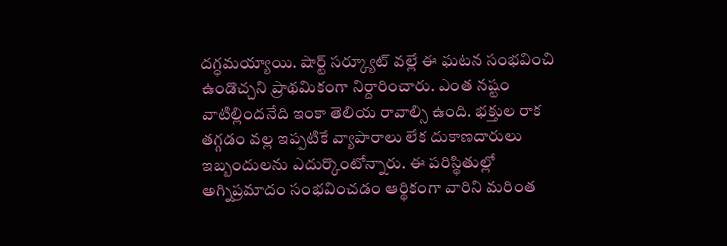దగ్ధమయ్యాయి. షార్ట్ సర్క్యూట్ వల్లే ఈ ఘటన సంభవించి ఉండొచ్చని ప్రాథమికంగా నిర్దారించారు. ఎంత నష్టం వాటిల్లిందనేది ఇంకా తెలియ రావాల్సి ఉంది. భక్తుల రాక తగ్గడం వల్ల ఇప్పటికే వ్యాపారాలు లేక దుకాణదారులు ఇబ్బందులను ఎదుర్కొంటోన్నారు. ఈ పరిస్థితుల్లో అగ్నిప్రమాదం సంభవించడం ఆర్థికంగా వారిని మరింత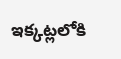ఇక్కట్లలోకి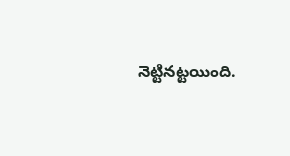నెట్టినట్టయింది.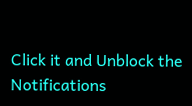Click it and Unblock the Notifications